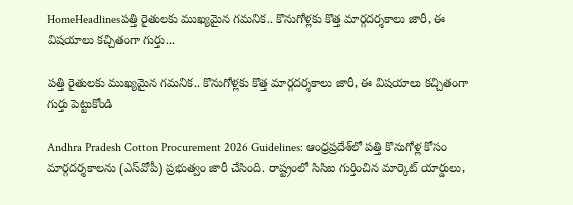HomeHeadlinesపత్తి రైతులకు ముఖ్యమైన గమనిక.. కొనుగోళ్లకు కొత్త మార్గదర్శకాలు జారీ, ఈ విషయాలు కచ్చితంగా గుర్తు...

పత్తి రైతులకు ముఖ్యమైన గమనిక.. కొనుగోళ్లకు కొత్త మార్గదర్శకాలు జారీ, ఈ విషయాలు కచ్చితంగా గుర్తు పెట్టుకోండి

Andhra Pradesh Cotton Procurement 2026 Guidelines: ఆంధ్రప్రదేశ్‌లో పత్తి కొనుగోళ్ల కోసం మార్గదర్శకాలను (ఎస్‌వోపీ) ప్రభుత్వం జారీ చేసింది. రాష్ట్రంలో సిసిఐ గుర్తించిన మార్కెట్‌ యార్డులు,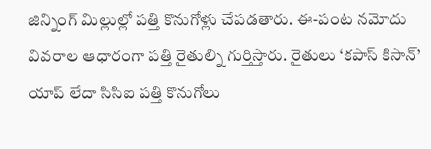జిన్నింగ్‌ మిల్లుల్లో పత్తి కొనుగోళ్లు చేపడతారు. ఈ-పంట నమోదు వివరాల ఆధారంగా పత్తి రైతుల్ని గుర్తిస్తారు. రైతులు ‘కపాస్‌ కిసాన్‌’ యాప్‌ లేదా సిసిఐ పత్తి కొనుగోలు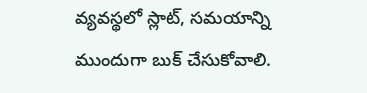వ్యవస్థలో స్లాట్‌, సమయాన్ని ముందుగా బుక్‌ చేసుకోవాలి.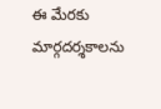ఈ మేరకు మార్గదర్శకాలను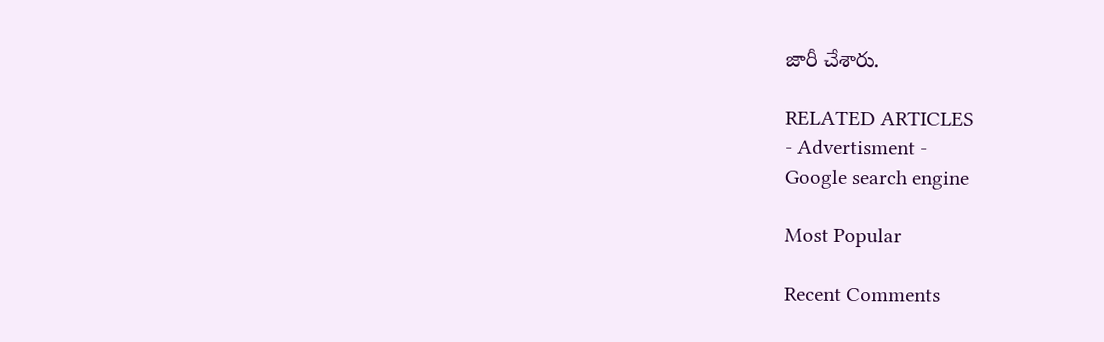జారీ చేశారు.

RELATED ARTICLES
- Advertisment -
Google search engine

Most Popular

Recent Comments